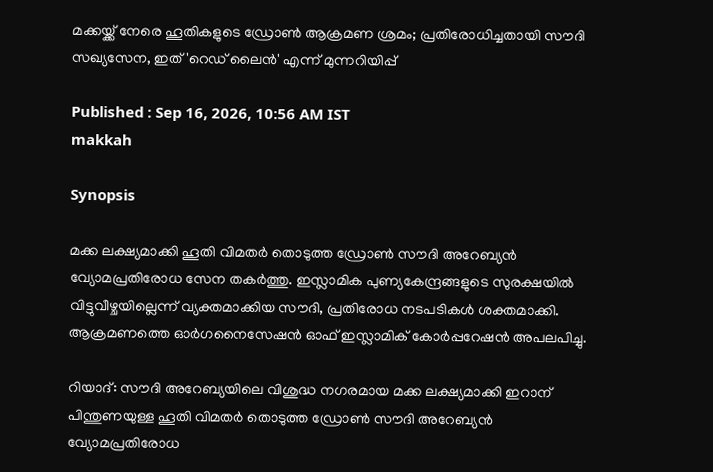മക്കയ്ക്ക് നേരെ ഹൂതികളുടെ ഡ്രോൺ ആക്രമണ ശ്രമം; പ്രതിരോധിച്ചതായി സൗദി സഖ്യസേന, ഇത് 'റെഡ് ലൈൻ' എന്ന് മുന്നറിയിപ്പ്

Published : Sep 16, 2026, 10:56 AM IST
makkah

Synopsis

മക്ക ലക്ഷ്യമാക്കി ഹൂതി വിമതർ തൊടുത്ത ഡ്രോൺ സൗദി അറേബ്യൻ വ്യോമപ്രതിരോധ സേന തകർത്തു. ഇസ്ലാമിക പുണ്യകേന്ദ്രങ്ങളുടെ സുരക്ഷയിൽ വിട്ടുവീഴ്ചയില്ലെന്ന് വ്യക്തമാക്കിയ സൗദി, പ്രതിരോധ നടപടികൾ ശക്തമാക്കി. ആക്രമണത്തെ ഓർഗനൈസേഷൻ ഓഫ് ഇസ്ലാമിക് കോർപ്പറേഷൻ അപലപിച്ചു.

റിയാദ്: സൗദി അറേബ്യയിലെ വിശുദ്ധ നഗരമായ മക്ക ലക്ഷ്യമാക്കി ഇറാന് പിന്തുണയുള്ള ഹൂതി വിമതർ തൊടുത്ത ഡ്രോൺ സൗദി അറേബ്യൻ വ്യോമപ്രതിരോധ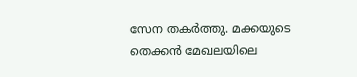സേന തകർത്തു. മക്കയുടെ തെക്കൻ മേഖലയിലെ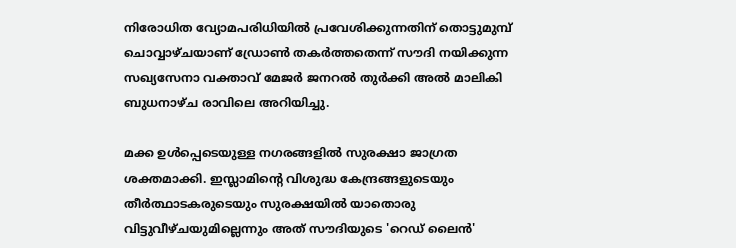നിരോധിത വ്യോമപരിധിയിൽ പ്രവേശിക്കുന്നതിന് തൊട്ടുമുമ്പ് ചൊവ്വാഴ്ചയാണ് ഡ്രോൺ തകർത്തതെന്ന് സൗദി നയിക്കുന്ന സഖ്യസേനാ വക്താവ് മേജർ ജനറൽ തുർക്കി അൽ മാലികി ബുധനാഴ്ച രാവിലെ അറിയിച്ചു.

മക്ക ഉൾപ്പെടെയുള്ള നഗരങ്ങളിൽ സുരക്ഷാ ജാഗ്രത ശക്തമാക്കി. ഇസ്ലാമിന്റെ വിശുദ്ധ കേന്ദ്രങ്ങളുടെയും തീർത്ഥാടകരുടെയും സുരക്ഷയിൽ യാതൊരു വിട്ടുവീഴ്ചയുമില്ലെന്നും അത് സൗദിയുടെ 'റെഡ് ലൈൻ'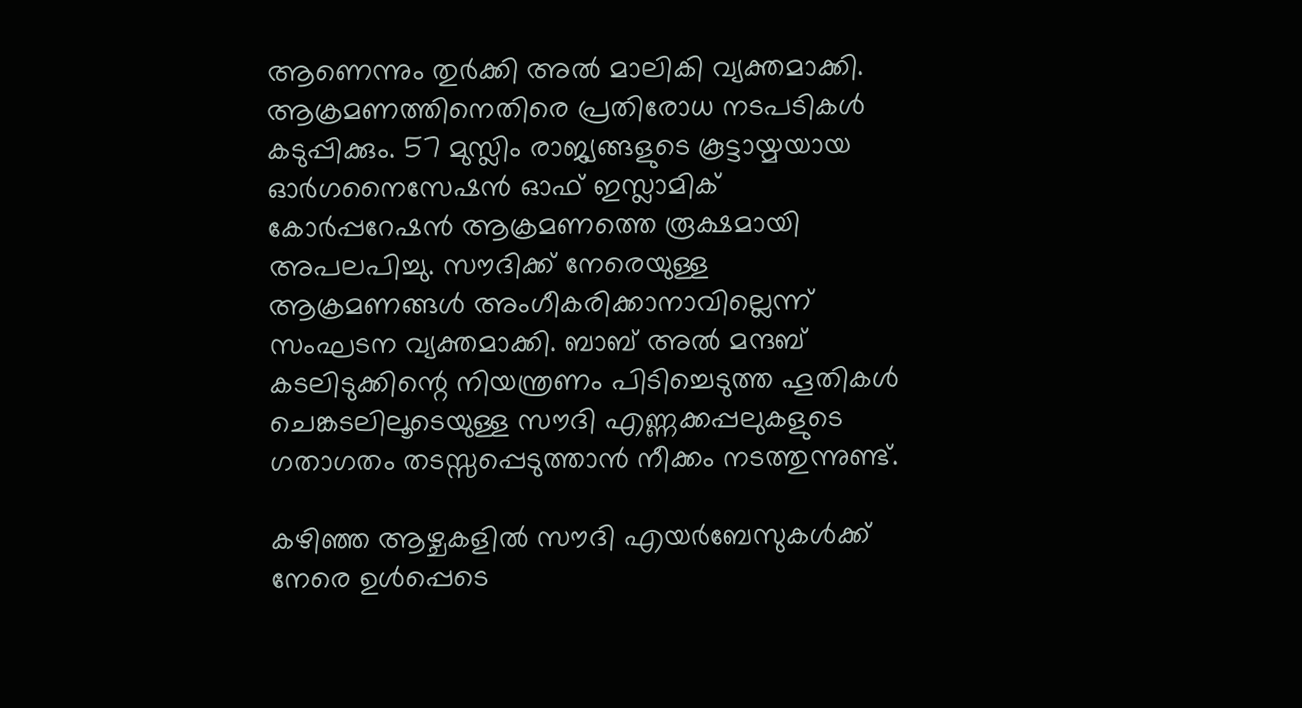ആണെന്നും തുർക്കി അൽ മാലികി വ്യക്തമാക്കി. ആക്രമണത്തിനെതിരെ പ്രതിരോധ നടപടികൾ കടുപ്പിക്കും. 57 മുസ്ലിം രാജ്യങ്ങളുടെ കൂട്ടായ്മയായ ഓർഗനൈസേഷൻ ഓഫ് ഇസ്ലാമിക് കോർപ്പറേഷൻ ആക്രമണത്തെ രൂക്ഷമായി അപലപിച്ചു. സൗദിക്ക് നേരെയുള്ള ആക്രമണങ്ങൾ അംഗീകരിക്കാനാവില്ലെന്ന് സംഘടന വ്യക്തമാക്കി. ബാബ് അൽ മന്ദബ് കടലിടുക്കിന്റെ നിയന്ത്രണം പിടിച്ചെടുത്ത ഹൂതികൾ ചെങ്കടലിലൂടെയുള്ള സൗദി എണ്ണക്കപ്പലുകളുടെ ഗതാഗതം തടസ്സപ്പെടുത്താൻ നീക്കം നടത്തുന്നുണ്ട്.

കഴിഞ്ഞ ആഴ്ചകളിൽ സൗദി എയർബേസുകൾക്ക് നേരെ ഉൾപ്പെടെ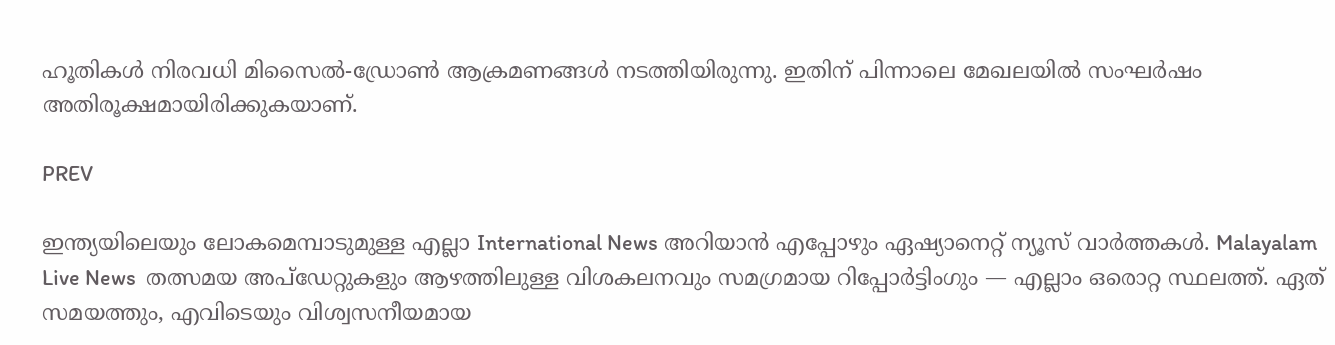ഹൂതികൾ നിരവധി മിസൈൽ-ഡ്രോൺ ആക്രമണങ്ങൾ നടത്തിയിരുന്നു. ഇതിന് പിന്നാലെ മേഖലയിൽ സംഘർഷം അതിരൂക്ഷമായിരിക്കുകയാണ്.

PREV

ഇന്ത്യയിലെയും ലോകമെമ്പാടുമുള്ള എല്ലാ International News അറിയാൻ എപ്പോഴും ഏഷ്യാനെറ്റ് ന്യൂസ് വാർത്തകൾ. Malayalam Live News  തത്സമയ അപ്‌ഡേറ്റുകളും ആഴത്തിലുള്ള വിശകലനവും സമഗ്രമായ റിപ്പോർട്ടിംഗും — എല്ലാം ഒരൊറ്റ സ്ഥലത്ത്. ഏത് സമയത്തും, എവിടെയും വിശ്വസനീയമായ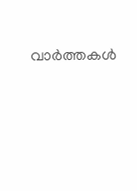വാർത്തകൾ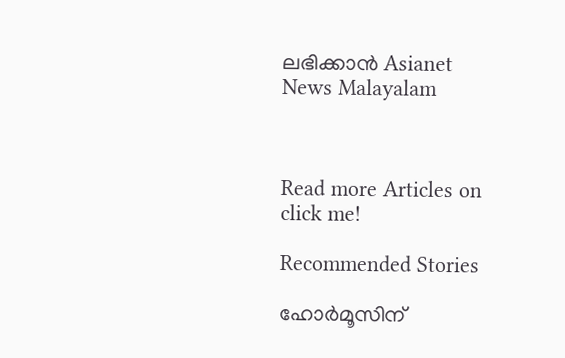ലഭിക്കാൻ Asianet News Malayalam



Read more Articles on
click me!

Recommended Stories

ഹോർമൂസിന്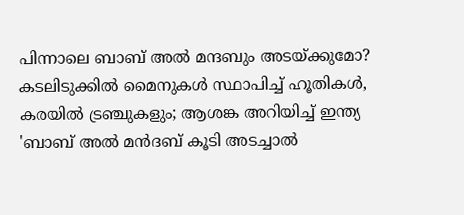പിന്നാലെ ബാബ് അൽ മന്ദബും അടയ്ക്കുമോ? കടലിടുക്കിൽ മൈനുകൾ സ്ഥാപിച്ച് ഹൂതികൾ, കരയിൽ ട്രഞ്ചുകളും; ആശങ്ക അറിയിച്ച് ഇന്ത്യ
'ബാബ് അൽ മൻദബ് കൂടി അടച്ചാൽ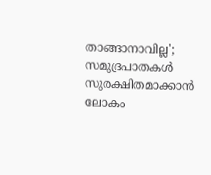താങ്ങാനാവില്ല'; സമുദ്രപാതകൾ സുരക്ഷിതമാക്കാൻ ലോകം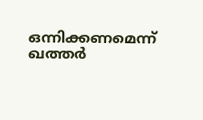ഒന്നിക്കണമെന്ന് ഖത്തർ